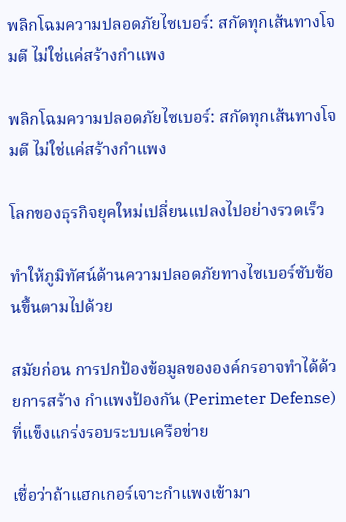พลิกโฉมความปลอดภัยไซเบอร์: สกัดทุกเส้นทางโจมตี ไม่ใช่แค่สร้างกำแพง

พลิกโฉมความปลอดภัยไซเบอร์: สกัดทุกเส้นทางโจมตี ไม่ใช่แค่สร้างกำแพง

โลกของธุรกิจยุคใหม่เปลี่ยนแปลงไปอย่างรวดเร็ว

ทำให้ภูมิทัศน์ด้านความปลอดภัยทางไซเบอร์ซับซ้อนขึ้นตามไปด้วย

สมัยก่อน การปกป้องข้อมูลขององค์กรอาจทำได้ด้วยการสร้าง กำแพงป้องกัน (Perimeter Defense) ที่แข็งแกร่งรอบระบบเครือข่าย

เชื่อว่าถ้าแฮกเกอร์เจาะกำแพงเข้ามา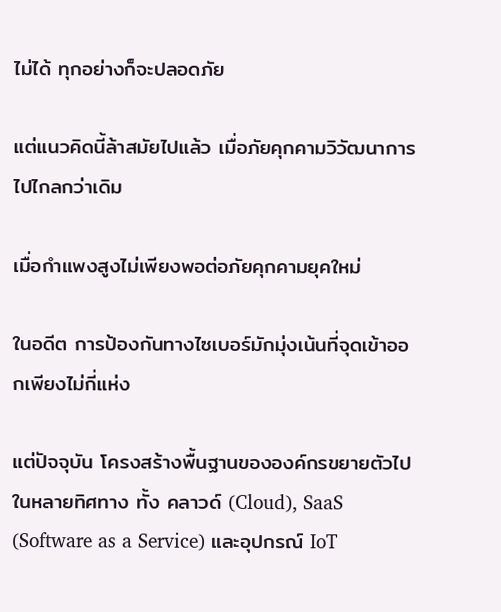ไม่ได้ ทุกอย่างก็จะปลอดภัย

แต่แนวคิดนี้ล้าสมัยไปแล้ว เมื่อภัยคุกคามวิวัฒนาการไปไกลกว่าเดิม

เมื่อกำแพงสูงไม่เพียงพอต่อภัยคุกคามยุคใหม่

ในอดีต การป้องกันทางไซเบอร์มักมุ่งเน้นที่จุดเข้าออกเพียงไม่กี่แห่ง

แต่ปัจจุบัน โครงสร้างพื้นฐานขององค์กรขยายตัวไปในหลายทิศทาง ทั้ง คลาวด์ (Cloud), SaaS (Software as a Service) และอุปกรณ์ IoT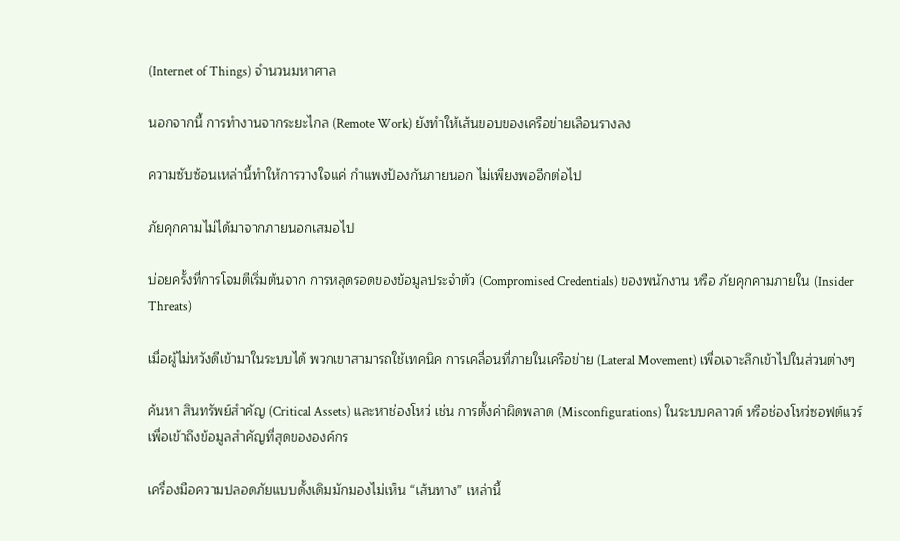(Internet of Things) จำนวนมหาศาล

นอกจากนี้ การทำงานจากระยะไกล (Remote Work) ยังทำให้เส้นขอบของเครือข่ายเลือนรางลง

ความซับซ้อนเหล่านี้ทำให้การวางใจแค่ กำแพงป้องกันภายนอก ไม่เพียงพออีกต่อไป

ภัยคุกคามไม่ได้มาจากภายนอกเสมอไป

บ่อยครั้งที่การโจมตีเริ่มต้นจาก การหลุดรอดของข้อมูลประจำตัว (Compromised Credentials) ของพนักงาน หรือ ภัยคุกคามภายใน (Insider Threats)

เมื่อผู้ไม่หวังดีเข้ามาในระบบได้ พวกเขาสามารถใช้เทคนิค การเคลื่อนที่ภายในเครือข่าย (Lateral Movement) เพื่อเจาะลึกเข้าไปในส่วนต่างๆ

ค้นหา สินทรัพย์สำคัญ (Critical Assets) และหาช่องโหว่ เช่น การตั้งค่าผิดพลาด (Misconfigurations) ในระบบคลาวด์ หรือช่องโหว่ซอฟต์แวร์ เพื่อเข้าถึงข้อมูลสำคัญที่สุดขององค์กร

เครื่องมือความปลอดภัยแบบดั้งเดิมมักมองไม่เห็น “เส้นทาง” เหล่านี้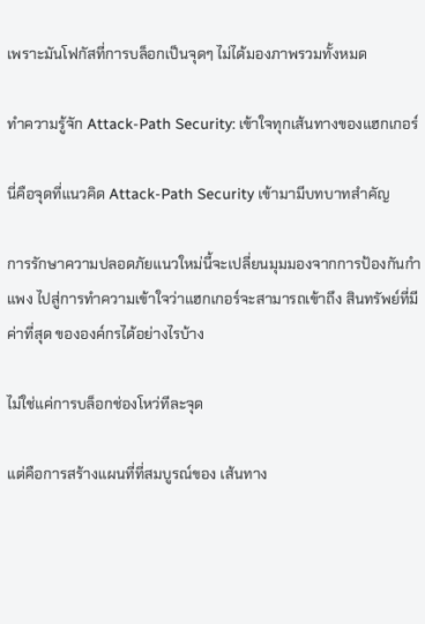เพราะมันโฟกัสที่การบล็อกเป็นจุดๆ ไม่ได้มองภาพรวมทั้งหมด

ทำความรู้จัก Attack-Path Security: เข้าใจทุกเส้นทางของแฮกเกอร์

นี่คือจุดที่แนวคิด Attack-Path Security เข้ามามีบทบาทสำคัญ

การรักษาความปลอดภัยแนวใหม่นี้จะเปลี่ยนมุมมองจากการป้องกันกำแพง ไปสู่การทำความเข้าใจว่าแฮกเกอร์จะสามารถเข้าถึง สินทรัพย์ที่มีค่าที่สุด ขององค์กรได้อย่างไรบ้าง

ไม่ใช่แค่การบล็อกช่องโหว่ทีละจุด

แต่คือการสร้างแผนที่ที่สมบูรณ์ของ เส้นทาง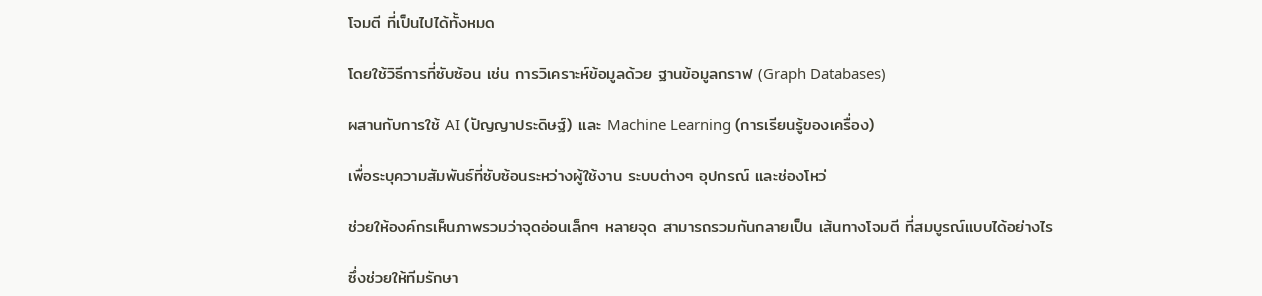โจมตี ที่เป็นไปได้ทั้งหมด

โดยใช้วิธีการที่ซับซ้อน เช่น การวิเคราะห์ข้อมูลด้วย ฐานข้อมูลกราฟ (Graph Databases)

ผสานกับการใช้ AI (ปัญญาประดิษฐ์) และ Machine Learning (การเรียนรู้ของเครื่อง)

เพื่อระบุความสัมพันธ์ที่ซับซ้อนระหว่างผู้ใช้งาน ระบบต่างๆ อุปกรณ์ และช่องโหว่

ช่วยให้องค์กรเห็นภาพรวมว่าจุดอ่อนเล็กๆ หลายจุด สามารถรวมกันกลายเป็น เส้นทางโจมตี ที่สมบูรณ์แบบได้อย่างไร

ซึ่งช่วยให้ทีมรักษา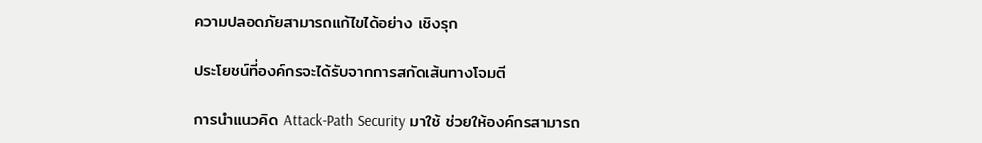ความปลอดภัยสามารถแก้ไขได้อย่าง เชิงรุก

ประโยชน์ที่องค์กรจะได้รับจากการสกัดเส้นทางโจมตี

การนำแนวคิด Attack-Path Security มาใช้ ช่วยให้องค์กรสามารถ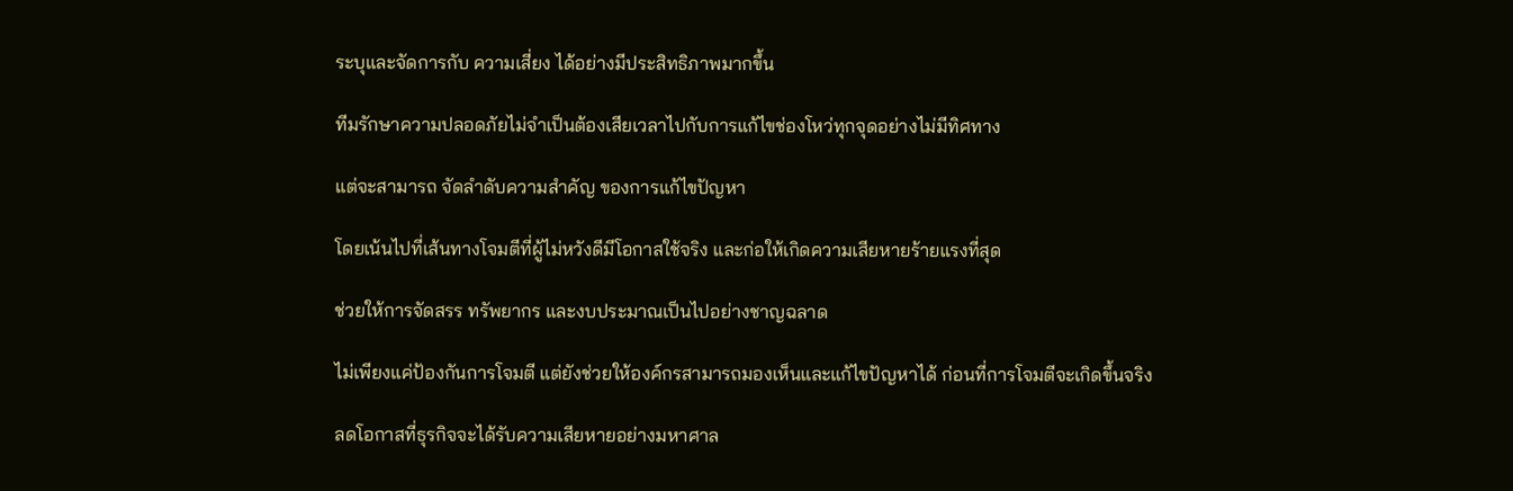ระบุและจัดการกับ ความเสี่ยง ได้อย่างมีประสิทธิภาพมากขึ้น

ทีมรักษาความปลอดภัยไม่จำเป็นต้องเสียเวลาไปกับการแก้ไขช่องโหว่ทุกจุดอย่างไม่มีทิศทาง

แต่จะสามารถ จัดลำดับความสำคัญ ของการแก้ไขปัญหา

โดยเน้นไปที่เส้นทางโจมตีที่ผู้ไม่หวังดีมีโอกาสใช้จริง และก่อให้เกิดความเสียหายร้ายแรงที่สุด

ช่วยให้การจัดสรร ทรัพยากร และงบประมาณเป็นไปอย่างชาญฉลาด

ไม่เพียงแค่ป้องกันการโจมตี แต่ยังช่วยให้องค์กรสามารถมองเห็นและแก้ไขปัญหาได้ ก่อนที่การโจมตีจะเกิดขึ้นจริง

ลดโอกาสที่ธุรกิจจะได้รับความเสียหายอย่างมหาศาล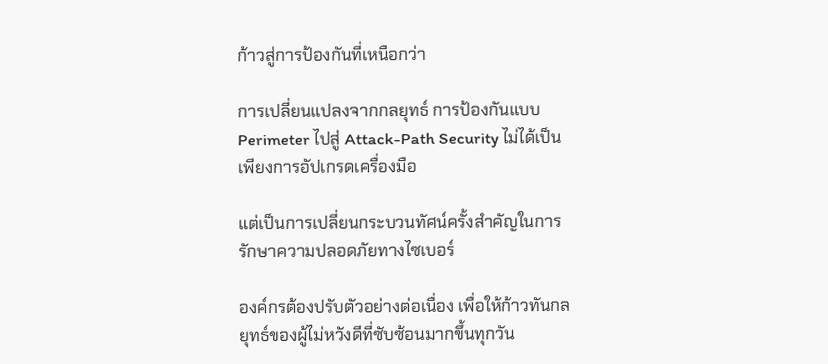ก้าวสู่การป้องกันที่เหนือกว่า

การเปลี่ยนแปลงจากกลยุทธ์ การป้องกันแบบ Perimeter ไปสู่ Attack-Path Security ไม่ได้เป็นเพียงการอัปเกรดเครื่องมือ

แต่เป็นการเปลี่ยนกระบวนทัศน์ครั้งสำคัญในการรักษาความปลอดภัยทางไซเบอร์

องค์กรต้องปรับตัวอย่างต่อเนื่อง เพื่อให้ก้าวทันกลยุทธ์ของผู้ไม่หวังดีที่ซับซ้อนมากขึ้นทุกวัน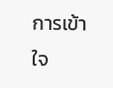การเข้าใจ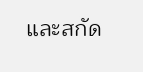และสกัด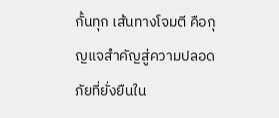กั้นทุก เส้นทางโจมตี คือกุญแจสำคัญสู่ความปลอดภัยที่ยั่งยืนใน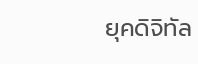ยุคดิจิทัล